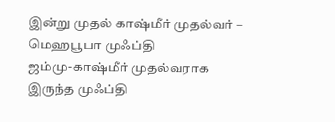இன்று முதல் காஷ்மீர் முதல்வர் – மெஹபூபா முஃப்தி
ஜம்மு-காஷ்மீர் முதல்வராக இருந்த முஃப்தி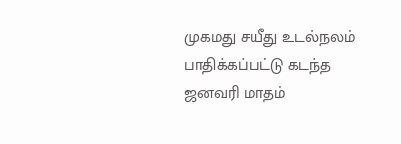முகமது சயீது உடல்நலம் பாதிக்கப்பட்டு கடந்த ஜனவரி மாதம்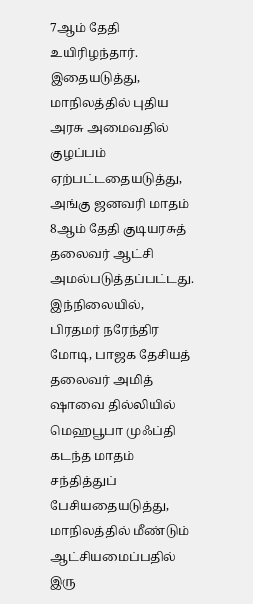7ஆம் தேதி உயிரிழந்தார். இதையடுத்து, மாநிலத்தில் புதிய அரசு அமைவதில் குழப்பம் ஏற்பட்டதையடுத்து, அங்கு ஜனவரி மாதம் 8ஆம் தேதி குடியரசுத் தலைவர் ஆட்சி அமல்படுத்தப்பட்டது. இந்நிலையில், பிரதமர் நரேந்திர மோடி, பாஜக தேசியத் தலைவர் அமித் ஷாவை தில்லியில் மெஹபூபா முஃப்தி கடந்த மாதம் சந்தித்துப் பேசியதையடுத்து, மாநிலத்தில் மீண்டும் ஆட்சியமைப்பதில் இரு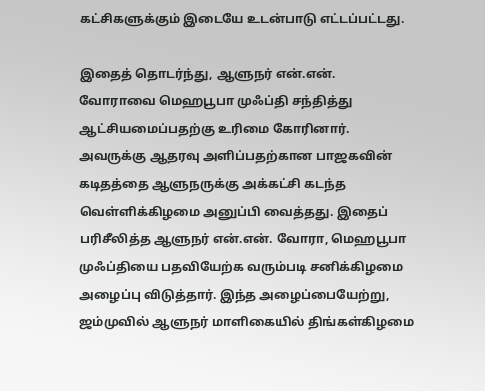கட்சிகளுக்கும் இடையே உடன்பாடு எட்டப்பட்டது.

இதைத் தொடர்ந்து, ஆளுநர் என்.என். வோராவை மெஹபூபா முஃப்தி சந்தித்து ஆட்சியமைப்பதற்கு உரிமை கோரினார். அவருக்கு ஆதரவு அளிப்பதற்கான பாஜகவின் கடிதத்தை ஆளுநருக்கு அக்கட்சி கடந்த வெள்ளிக்கிழமை அனுப்பி வைத்தது. இதைப் பரிசீலித்த ஆளுநர் என்.என். வோரா, மெஹபூபா முஃப்தியை பதவியேற்க வரும்படி சனிக்கிழமை அழைப்பு விடுத்தார். இந்த அழைப்பையேற்று, ஜம்முவில் ஆளுநர் மாளிகையில் திங்கள்கிழமை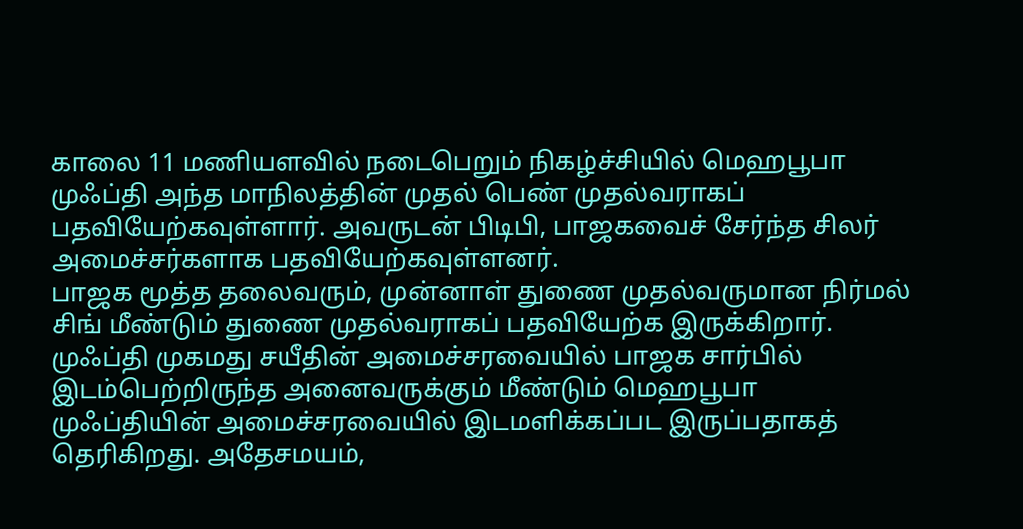காலை 11 மணியளவில் நடைபெறும் நிகழ்ச்சியில் மெஹபூபா முஃப்தி அந்த மாநிலத்தின் முதல் பெண் முதல்வராகப் பதவியேற்கவுள்ளார். அவருடன் பிடிபி, பாஜகவைச் சேர்ந்த சிலர் அமைச்சர்களாக பதவியேற்கவுள்ளனர்.
பாஜக மூத்த தலைவரும், முன்னாள் துணை முதல்வருமான நிர்மல் சிங் மீண்டும் துணை முதல்வராகப் பதவியேற்க இருக்கிறார். முஃப்தி முகமது சயீதின் அமைச்சரவையில் பாஜக சார்பில் இடம்பெற்றிருந்த அனைவருக்கும் மீண்டும் மெஹபூபா முஃப்தியின் அமைச்சரவையில் இடமளிக்கப்பட இருப்பதாகத் தெரிகிறது. அதேசமயம்,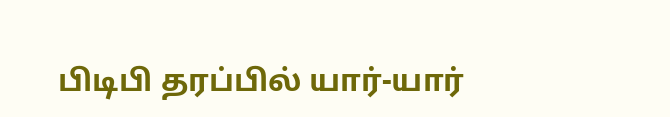பிடிபி தரப்பில் யார்-யார்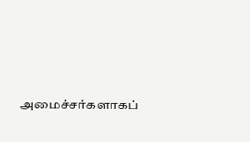அமைச்சர்களாகப்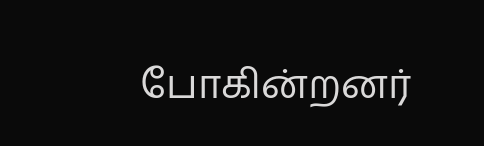போகின்றனர்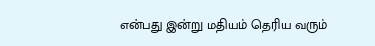என்பது இன்று மதியம் தெரிய வரும்